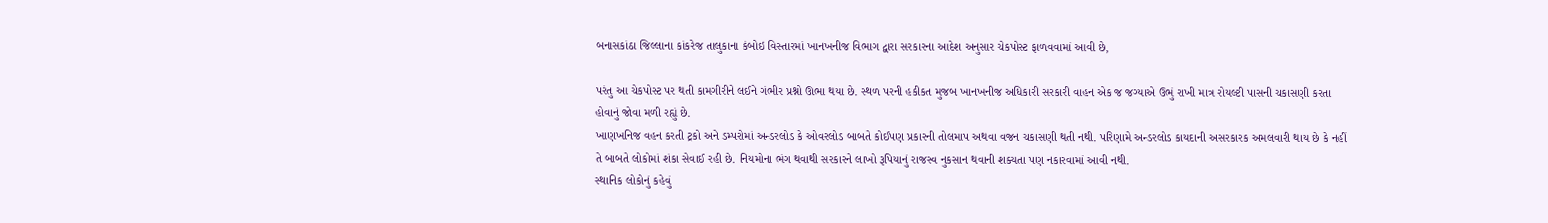બનાસકાંઠા જિલ્લાના કાંકરેજ તાલુકાના કંબોઇ વિસ્તારમાં ખાનખનીજ વિભાગ દ્વારા સરકારના આદેશ અનુસાર ચેકપોસ્ટ ફાળવવામાં આવી છે,

પરંતુ આ ચેકપોસ્ટ પર થતી કામગીરીને લઈને ગંભીર પ્રશ્નો ઊભા થયા છે. સ્થળ પરની હકીકત મુજબ ખાનખનીજ અધિકારી સરકારી વાહન એક જ જગ્યાએ ઉભું રાખી માત્ર રોયલ્ટી પાસની ચકાસણી કરતા હોવાનું જોવા મળી રહ્યું છે.
ખાણખનિજ વહન કરતી ટ્રકો અને ડમ્પરોમાં અન્ડરલોડ કે ઓવરલોડ બાબતે કોઈપણ પ્રકારની તોલમાપ અથવા વજન ચકાસણી થતી નથી. પરિણામે અન્ડરલોડ કાયદાની અસરકારક અમલવારી થાય છે કે નહીં તે બાબતે લોકોમાં શંકા સેવાઈ રહી છે. નિયમોના ભંગ થવાથી સરકારને લાખો રૂપિયાનું રાજસ્વ નુકસાન થવાની શક્યતા પણ નકારવામાં આવી નથી.
સ્થાનિક લોકોનું કહેવું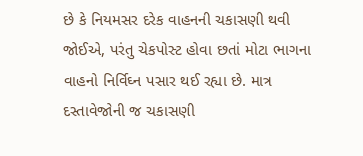છે કે નિયમસર દરેક વાહનની ચકાસણી થવી જોઈએ, પરંતુ ચેકપોસ્ટ હોવા છતાં મોટા ભાગના વાહનો નિર્વિઘ્ન પસાર થઈ રહ્યા છે. માત્ર દસ્તાવેજોની જ ચકાસણી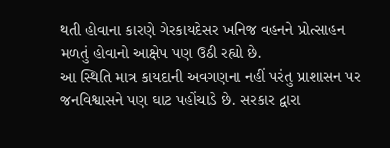થતી હોવાના કારણે ગેરકાયદેસર ખનિજ વહનને પ્રોત્સાહન મળતું હોવાનો આક્ષેપ પણ ઉઠી રહ્યો છે.
આ સ્થિતિ માત્ર કાયદાની અવગણના નહીં પરંતુ પ્રાશાસન પર જનવિશ્વાસને પણ ઘાટ પહોંચાડે છે. સરકાર દ્વારા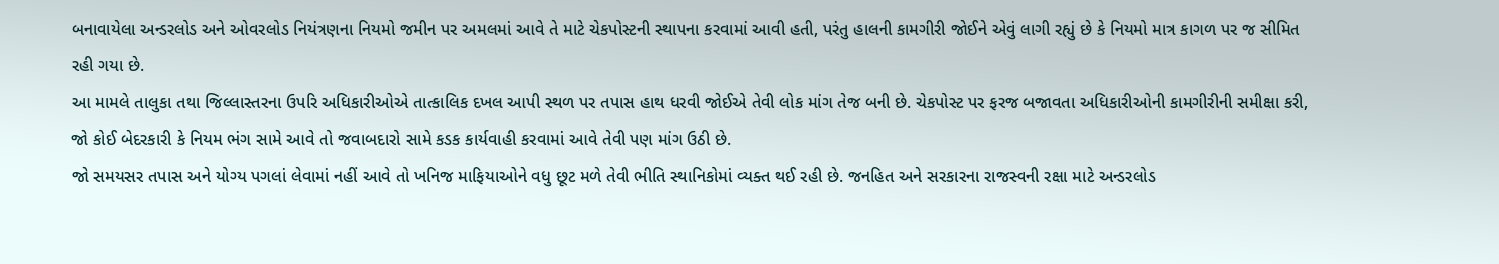બનાવાયેલા અન્ડરલોડ અને ઓવરલોડ નિયંત્રણના નિયમો જમીન પર અમલમાં આવે તે માટે ચેકપોસ્ટની સ્થાપના કરવામાં આવી હતી, પરંતુ હાલની કામગીરી જોઈને એવું લાગી રહ્યું છે કે નિયમો માત્ર કાગળ પર જ સીમિત રહી ગયા છે.
આ મામલે તાલુકા તથા જિલ્લાસ્તરના ઉપરિ અધિકારીઓએ તાત્કાલિક દખલ આપી સ્થળ પર તપાસ હાથ ધરવી જોઈએ તેવી લોક માંગ તેજ બની છે. ચેકપોસ્ટ પર ફરજ બજાવતા અધિકારીઓની કામગીરીની સમીક્ષા કરી, જો કોઈ બેદરકારી કે નિયમ ભંગ સામે આવે તો જવાબદારો સામે કડક કાર્યવાહી કરવામાં આવે તેવી પણ માંગ ઉઠી છે.
જો સમયસર તપાસ અને યોગ્ય પગલાં લેવામાં નહીં આવે તો ખનિજ માફિયાઓને વધુ છૂટ મળે તેવી ભીતિ સ્થાનિકોમાં વ્યક્ત થઈ રહી છે. જનહિત અને સરકારના રાજસ્વની રક્ષા માટે અન્ડરલોડ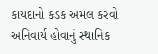કાયદાનો કડક અમલ કરવો અનિવાર્ય હોવાનું સ્થાનિક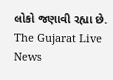લોકો જણાવી રહ્યા છે.
The Gujarat Live News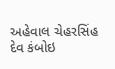અહેવાલ ચેહરસિંહ દેવ કંબોઇ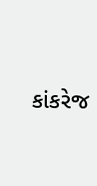કાંકરેજ